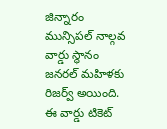జిన్నారం మున్సిపల్ నాల్గవ వార్డు స్థానం జనరల్ మహిళకు రిజర్వ్ అయింది. ఈ వార్డు టికెట్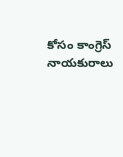కోసం కాంగ్రెస్ నాయకురాలు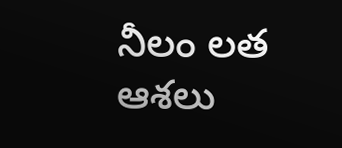నీలం లత ఆశలు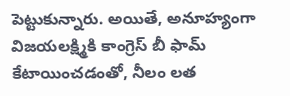పెట్టుకున్నారు. అయితే, అనూహ్యంగా విజయలక్ష్మికి కాంగ్రెస్ బీ ఫామ్ కేటాయించడంతో, నీలం లత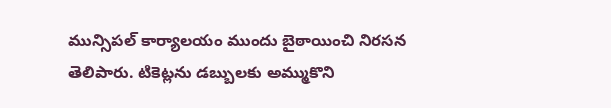మున్సిపల్ కార్యాలయం ముందు బైఠాయించి నిరసన తెలిపారు. టికెట్లను డబ్బులకు అమ్ముకొని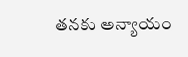తనకు అన్యాయం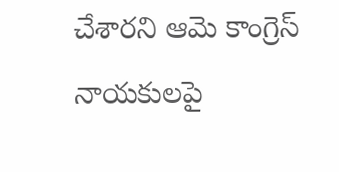చేశారని ఆమె కాంగ్రెస్ నాయకులపై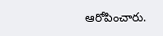ఆరోపించారు.